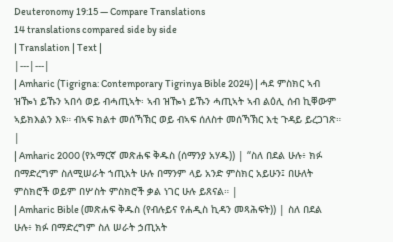Deuteronomy 19:15 — Compare Translations
14 translations compared side by side
| Translation | Text |
|---|---|
| Amharic (Tigrigna: Contemporary Tigrinya Bible 2024) | ሓደ ምስክር ኣብ ዝዀነ ይኹን ኣበሳ ወይ ብሓጢኣት፡ ኣብ ዝዀነ ይኹን ሓጢኣት ኣብ ልዕሊ ሰብ ኪቐውም ኣይክእልን እዩ። ብኣፍ ክልተ መሰኻኽር ወይ ብኣፍ ሰለስተ መሰኻኽር እቲ ጉዳይ ይረጋገጽ። |
| Amharic 2000 (የአማርኛ መጽሐፍ ቅዱስ (ሰማንያ አሃዱ)) | “ስለ በደል ሁሉ፥ ክፉ በማድረግም ስለሚሠራት ኀጢአት ሁሉ በማንም ላይ አንድ ምስክር አይሁን፤ በሁለት ምስክሮች ወይም በሦስት ምስክሮች ቃል ነገር ሁሉ ይጸናል። |
| Amharic Bible (መጽሐፍ ቅዱስ (የብሉይና የሐዲስ ኪዳን መጻሕፍት)) | ስለ በደል ሁሉ፥ ክፉ በማድረግም ስለ ሠራት ኃጢአት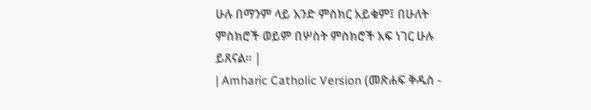ሁሉ በማንም ላይ አንድ ምስክር አይቁም፤ በሁለት ምስክሮች ወይም በሦስት ምስክሮች አፍ ነገር ሁሉ ይጸናል። |
| Amharic Catholic Version (መጽሐፍ ቅዱስ -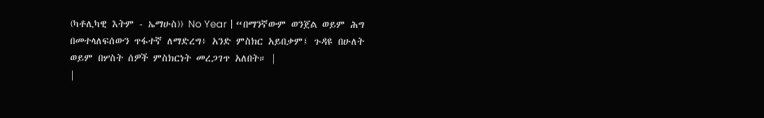(ካቶሊካዊ እትም - ኤማሁስ)) No Year | “በማንኛውም ወንጀል ወይም ሕግ በመተላለፍሰውን ጥፋተኛ ለማድረግ፥ አንድ ምስክር አይበቃም፤ ጉዳዩ በሁለት ወይም በሦስት ሰዎች ምስክርነት መረጋገጥ አለበት። |
|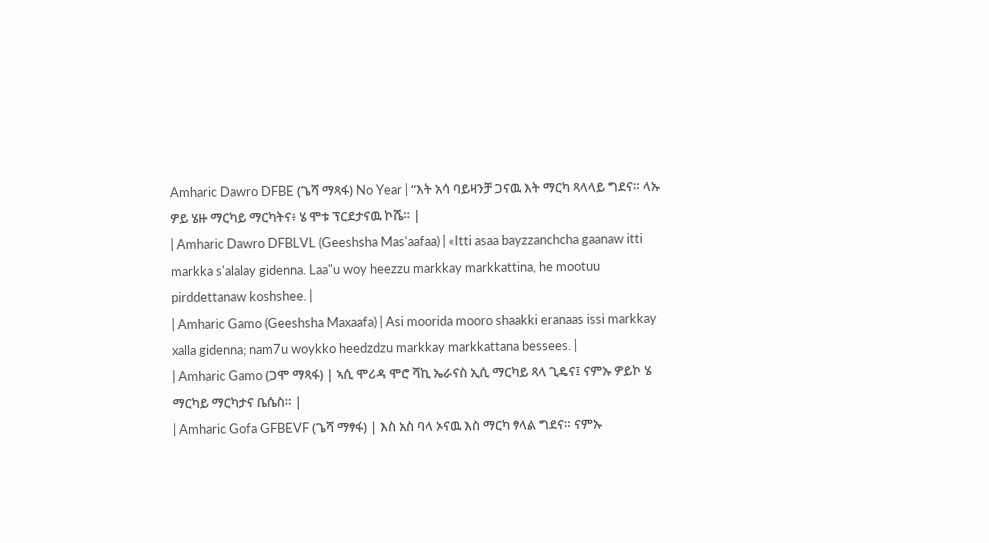Amharic Dawro DFBE (ጌሻ ማጻፋ) No Year | “እት አሳ ባይዛንቻ ጋናዉ እት ማርካ ጻላላይ ግደና። ላኡ ዎይ ሄዙ ማርካይ ማርካትና፥ ሄ ሞቱ ፕርደታናዉ ኮሼ። |
| Amharic Dawro DFBLVL (Geeshsha Mas'aafaa) | «Itti asaa bayzzanchcha gaanaw itti markka s'alalay gidenna. Laa"u woy heezzu markkay markkattina, he mootuu pirddettanaw koshshee. |
| Amharic Gamo (Geeshsha Maxaafa) | Asi moorida mooro shaakki eranaas issi markkay xalla gidenna; nam7u woykko heedzdzu markkay markkattana bessees. |
| Amharic Gamo (ጋሞ ማጻፋ) | ኣሲ ሞሪዳ ሞሮ ሻኪ ኤራናስ ኢሲ ማርካይ ጻላ ጊዴና፤ ናምኡ ዎይኮ ሄ ማርካይ ማርካታና ቤሴስ። |
| Amharic Gofa GFBEVF (ጌሻ ማፃፋ) | እስ አስ ባላ ኦናዉ እስ ማርካ ፃላል ግደና። ናምኡ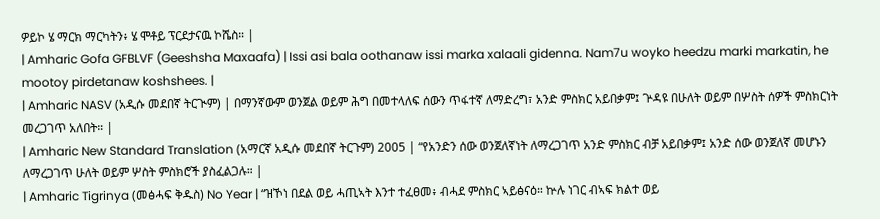ዎይኮ ሄ ማርክ ማርካትን፥ ሄ ሞቶይ ፕርደታናዉ ኮሼስ። |
| Amharic Gofa GFBLVF (Geeshsha Maxaafa) | Issi asi bala oothanaw issi marka xalaali gidenna. Nam7u woyko heedzu marki markatin, he mootoy pirdetanaw koshshees. |
| Amharic NASV (አዲሱ መደበኛ ትርጒም) | በማንኛውም ወንጀል ወይም ሕግ በመተላለፍ ሰውን ጥፋተኛ ለማድረግ፣ አንድ ምስክር አይበቃም፤ ጕዳዩ በሁለት ወይም በሦስት ሰዎች ምስክርነት መረጋገጥ አለበት። |
| Amharic New Standard Translation (አማርኛ አዲሱ መደበኛ ትርጉም) 2005 | “የአንድን ሰው ወንጀለኛነት ለማረጋገጥ አንድ ምስክር ብቻ አይበቃም፤ አንድ ሰው ወንጀለኛ መሆኑን ለማረጋገጥ ሁለት ወይም ሦስት ምስክሮች ያስፈልጋሉ። |
| Amharic Tigrinya (መፅሓፍ ቅዱስ) No Year | “ዝኾነ በደል ወይ ሓጢኣት እንተ ተፈፀመ፥ ብሓደ ምስክር ኣይፅናዕ። ኵሉ ነገር ብኣፍ ክልተ ወይ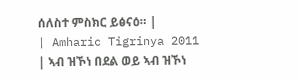ሰለስተ ምስክር ይፅናዕ። |
| Amharic Tigrinya 2011 | ኣብ ዝኾነ በደል ወይ ኣብ ዝኾነ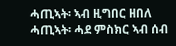ሓጢኣት፡ ኣብ ዚግበር ዘበለ ሓጢኣት፡ ሓደ ምስክር ኣብ ሰብ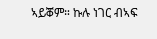ኣይቖም። ኩሉ ነገር ብኣፍ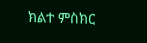ክልተ ምስክር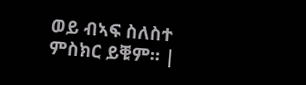ወይ ብኣፍ ስለስተ ምስክር ይቑም። |